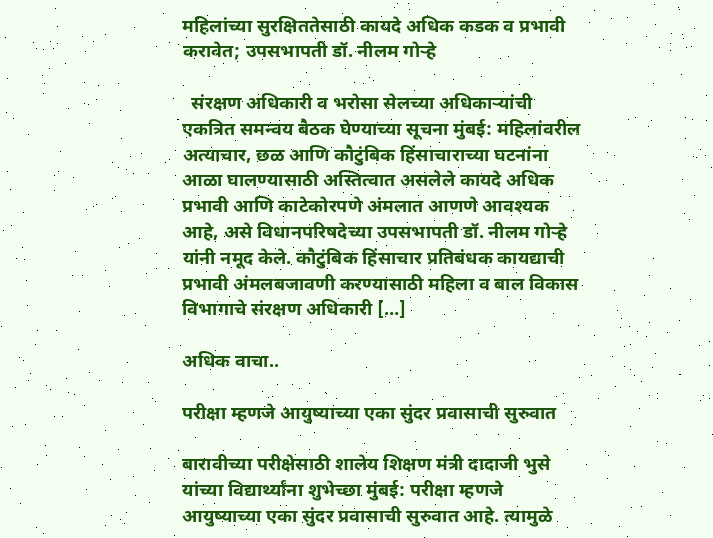महिलांच्या सुरक्षिततेसाठी कायदे अधिक कडक व प्रभावी करावेत; उपसभापती डॉ. नीलम गोऱ्हे

  संरक्षण अधिकारी व भरोसा सेलच्या अधिकाऱ्यांची एकत्रित समन्वय बैठक घेण्याच्या सूचना मुंबई: महिलांवरील अत्याचार, छळ आणि कौटुंबिक हिंसाचाराच्या घटनांना आळा घालण्यासाठी अस्तित्वात असलेले कायदे अधिक प्रभावी आणि काटेकोरपणे अंमलात आणणे आवश्यक आहे, असे विधानपरिषदेच्या उपसभापती डॉ. नीलम गोऱ्हे यांनी नमूद केले. कौटुंबिक हिंसाचार प्रतिबंधक कायद्याची प्रभावी अंमलबजावणी करण्यासाठी महिला व बाल विकास विभागाचे संरक्षण अधिकारी […]

अधिक वाचा..

परीक्षा म्हणजे आयुष्याच्या एका सुंदर प्रवासाची सुरुवात

बारावीच्या परीक्षेसाठी शालेय शिक्षण मंत्री दादाजी भुसे यांच्या विद्यार्थ्यांना शुभेच्छा मुंबई: परीक्षा म्हणजे आयुष्याच्या एका सुंदर प्रवासाची सुरुवात आहे. त्यामुळे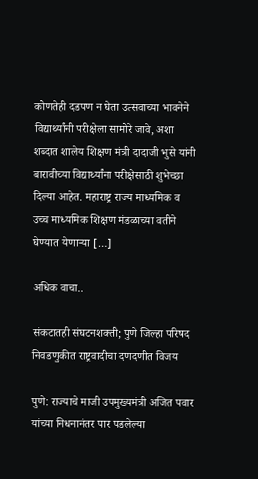कोणतेही दडपण न घेता उत्सवाच्या भावनेने विद्यार्थ्यांनी परीक्षेला सामोरे जावे, अशा शब्दात शालेय शिक्षण मंत्री दादाजी भुसे यांनी बारावीच्या विद्यार्थ्यांना परीक्षेसाठी शुभेच्छा दिल्या आहेत. महाराष्ट्र राज्य माध्यमिक व उच्च माध्यमिक शिक्षण मंडळाच्या वतीने घेण्यात येणाऱ्या […]

अधिक वाचा..

संकटातही संघटनशक्ती; पुणे जिल्हा परिषद निवडणुकीत राष्ट्रवादीचा दणदणीत विजय

पुणे: राज्याचे माजी उपमुख्यमंत्री अजित पवार यांच्या निधनानंतर पार पडलेल्या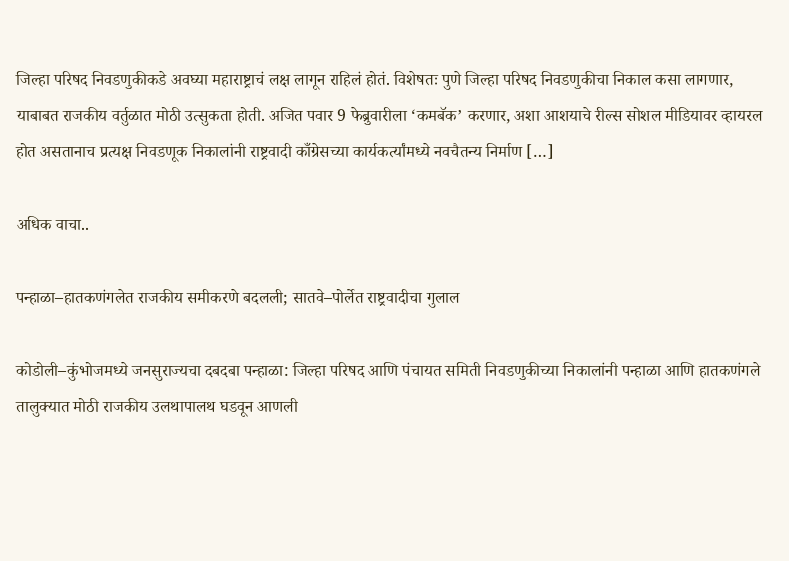जिल्हा परिषद निवडणुकीकडे अवघ्या महाराष्ट्राचं लक्ष लागून राहिलं होतं. विशेषतः पुणे जिल्हा परिषद निवडणुकीचा निकाल कसा लागणार, याबाबत राजकीय वर्तुळात मोठी उत्सुकता होती. अजित पवार 9 फेब्रुवारीला ‘कमबॅक’ करणार, अशा आशयाचे रील्स सोशल मीडियावर व्हायरल होत असतानाच प्रत्यक्ष निवडणूक निकालांनी राष्ट्रवादी काँग्रेसच्या कार्यकर्त्यांमध्ये नवचैतन्य निर्माण […]

अधिक वाचा..

पन्हाळा–हातकणंगलेत राजकीय समीकरणे बदलली; सातवे–पोर्लेत राष्ट्रवादीचा गुलाल

कोडोली–कुंभोजमध्ये जनसुराज्यचा दबदबा पन्हाळा: जिल्हा परिषद आणि पंचायत समिती निवडणुकीच्या निकालांनी पन्हाळा आणि हातकणंगले तालुक्यात मोठी राजकीय उलथापालथ घडवून आणली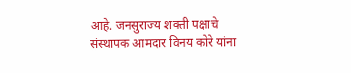आहे. जनसुराज्य शक्ती पक्षाचे संस्थापक आमदार विनय कोरे यांना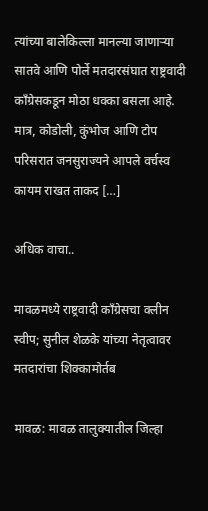त्यांच्या बालेकिल्ला मानल्या जाणाऱ्या सातवे आणि पोर्ले मतदारसंघात राष्ट्रवादी काँग्रेसकडून मोठा धक्का बसला आहे. मात्र, कोडोली, कुंभोज आणि टोप परिसरात जनसुराज्यने आपले वर्चस्व कायम राखत ताकद […]

अधिक वाचा..

मावळमध्ये राष्ट्रवादी काँग्रेसचा क्लीन स्वीप; सुनील शेळके यांच्या नेतृत्वावर मतदारांचा शिक्कामोर्तब

मावळ: मावळ तालुक्यातील जिल्हा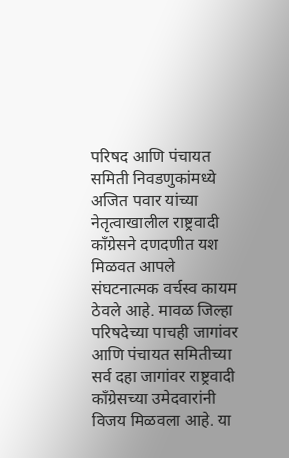परिषद आणि पंचायत समिती निवडणुकांमध्ये अजित पवार यांच्या नेतृत्वाखालील राष्ट्रवादी काँग्रेसने दणदणीत यश मिळवत आपले संघटनात्मक वर्चस्व कायम ठेवले आहे. मावळ जिल्हा परिषदेच्या पाचही जागांवर आणि पंचायत समितीच्या सर्व दहा जागांवर राष्ट्रवादी काँग्रेसच्या उमेदवारांनी विजय मिळवला आहे. या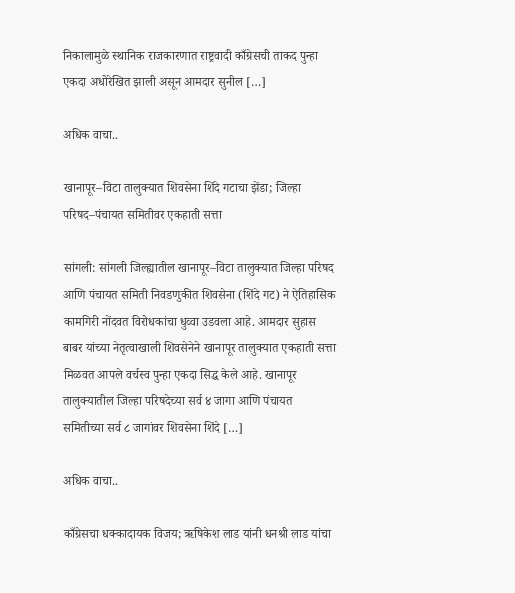निकालामुळे स्थानिक राजकारणात राष्ट्रवादी काँग्रेसची ताकद पुन्हा एकदा अधोरेखित झाली असून आमदार सुनील […]

अधिक वाचा..

खानापूर–विटा तालुक्यात शिवसेना शिंदे गटाचा झेंडा; जिल्हा परिषद–पंचायत समितीवर एकहाती सत्ता

सांगली: सांगली जिल्ह्यातील खानापूर–विटा तालुक्यात जिल्हा परिषद आणि पंचायत समिती निवडणुकीत शिवसेना (शिंदे गट) ने ऐतिहासिक कामगिरी नोंदवत विरोधकांचा धुव्वा उडवला आहे. आमदार सुहास बाबर यांच्या नेतृत्वाखाली शिवसेनेने खानापूर तालुक्यात एकहाती सत्ता मिळवत आपले वर्चस्व पुन्हा एकदा सिद्ध केले आहे. खानापूर तालुक्यातील जिल्हा परिषदेच्या सर्व ४ जागा आणि पंचायत समितीच्या सर्व ८ जागांवर शिवसेना शिंदे […]

अधिक वाचा..

काँग्रेसचा धक्कादायक विजय; ऋषिकेश लाड यांनी धनश्री लाड यांचा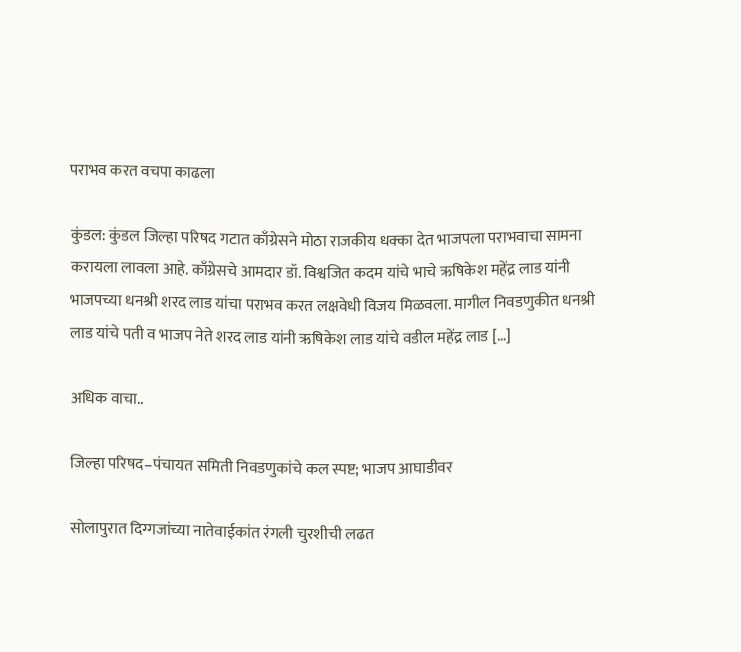पराभव करत वचपा काढला

कुंडल: कुंडल जिल्हा परिषद गटात काँग्रेसने मोठा राजकीय धक्का देत भाजपला पराभवाचा सामना करायला लावला आहे. काँग्रेसचे आमदार डॉ. विश्वजित कदम यांचे भाचे ऋषिकेश महेंद्र लाड यांनी भाजपच्या धनश्री शरद लाड यांचा पराभव करत लक्षवेधी विजय मिळवला. मागील निवडणुकीत धनश्री लाड यांचे पती व भाजप नेते शरद लाड यांनी ऋषिकेश लाड यांचे वडील महेंद्र लाड […]

अधिक वाचा..

जिल्हा परिषद–पंचायत समिती निवडणुकांचे कल स्पष्ट; भाजप आघाडीवर

सोलापुरात दिग्गजांच्या नातेवाईकांत रंगली चुरशीची लढत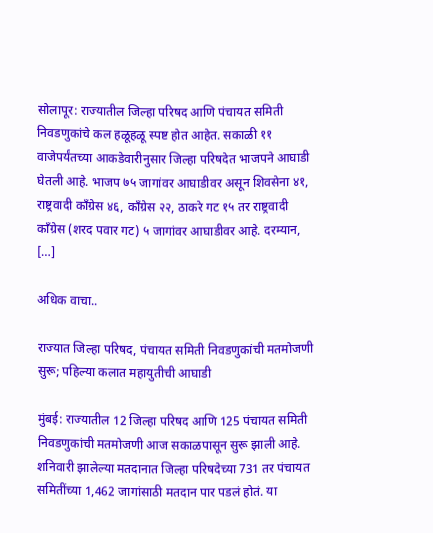सोलापूर: राज्यातील जिल्हा परिषद आणि पंचायत समिती निवडणुकांचे कल हळूहळू स्पष्ट होत आहेत. सकाळी ११ वाजेपर्यंतच्या आकडेवारीनुसार जिल्हा परिषदेत भाजपने आघाडी घेतली आहे. भाजप ७५ जागांवर आघाडीवर असून शिवसेना ४१, राष्ट्रवादी काँग्रेस ४६, काँग्रेस २२, ठाकरे गट १५ तर राष्ट्रवादी काँग्रेस (शरद पवार गट) ५ जागांवर आघाडीवर आहे. दरम्यान, […]

अधिक वाचा..

राज्यात जिल्हा परिषद, पंचायत समिती निवडणुकांची मतमोजणी सुरू; पहिल्या कलात महायुतीची आघाडी

मुंबई: राज्यातील 12 जिल्हा परिषद आणि 125 पंचायत समिती निवडणुकांची मतमोजणी आज सकाळपासून सुरू झाली आहे. शनिवारी झालेल्या मतदानात जिल्हा परिषदेच्या 731 तर पंचायत समितींच्या 1,462 जागांसाठी मतदान पार पडलं होतं. या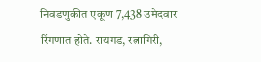निवडणुकीत एकूण 7,438 उमेदवार रिंगणात होते. रायगड, रत्नागिरी,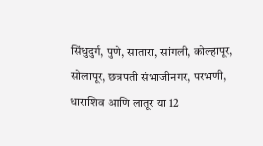सिंधुदुर्ग, पुणे, सातारा, सांगली, कोल्हापूर, सोलापूर, छत्रपती संभाजीनगर, परभणी, धाराशिव आणि लातूर या 12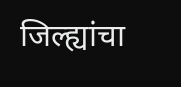जिल्ह्यांचा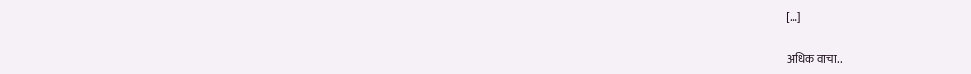[…]

अधिक वाचा..